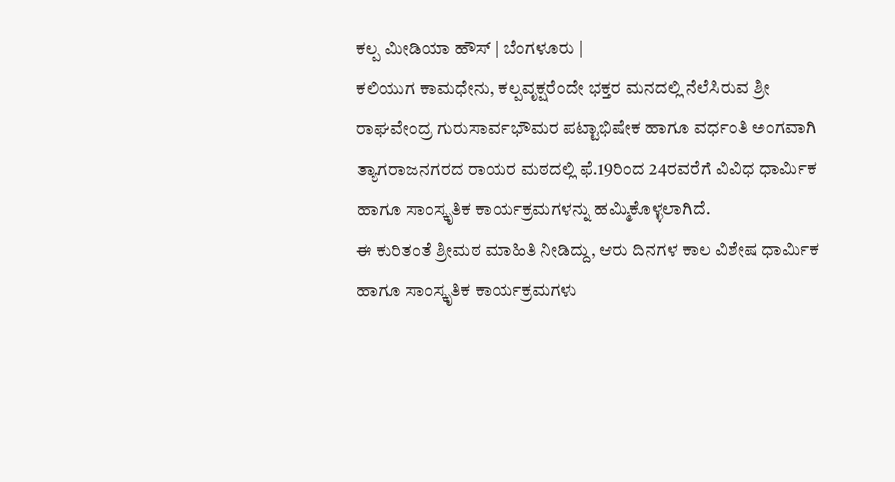ಕಲ್ಪ ಮೀಡಿಯಾ ಹೌಸ್ | ಬೆಂಗಳೂರು |
ಕಲಿಯುಗ ಕಾಮಧೇನು, ಕಲ್ಪವೃಕ್ಷರೆಂದೇ ಭಕ್ತರ ಮನದಲ್ಲಿ ನೆಲೆಸಿರುವ ಶ್ರೀ ರಾಘವೇಂದ್ರ ಗುರುಸಾರ್ವಭೌಮರ ಪಟ್ಟಾಭಿಷೇಕ ಹಾಗೂ ವರ್ಧಂತಿ ಅಂಗವಾಗಿ ತ್ಯಾಗರಾಜನಗರದ ರಾಯರ ಮಠದಲ್ಲಿ ಫೆ.19ರಿಂದ 24ರವರೆಗೆ ವಿವಿಧ ಧಾರ್ಮಿಕ ಹಾಗೂ ಸಾಂಸ್ಕೃತಿಕ ಕಾರ್ಯಕ್ರಮಗಳನ್ನು ಹಮ್ಮಿಕೊಳ್ಳಲಾಗಿದೆ.
ಈ ಕುರಿತಂತೆ ಶ್ರೀಮಠ ಮಾಹಿತಿ ನೀಡಿದ್ದು, ಆರು ದಿನಗಳ ಕಾಲ ವಿಶೇಷ ಧಾರ್ಮಿಕ ಹಾಗೂ ಸಾಂಸ್ಕೃತಿಕ ಕಾರ್ಯಕ್ರಮಗಳು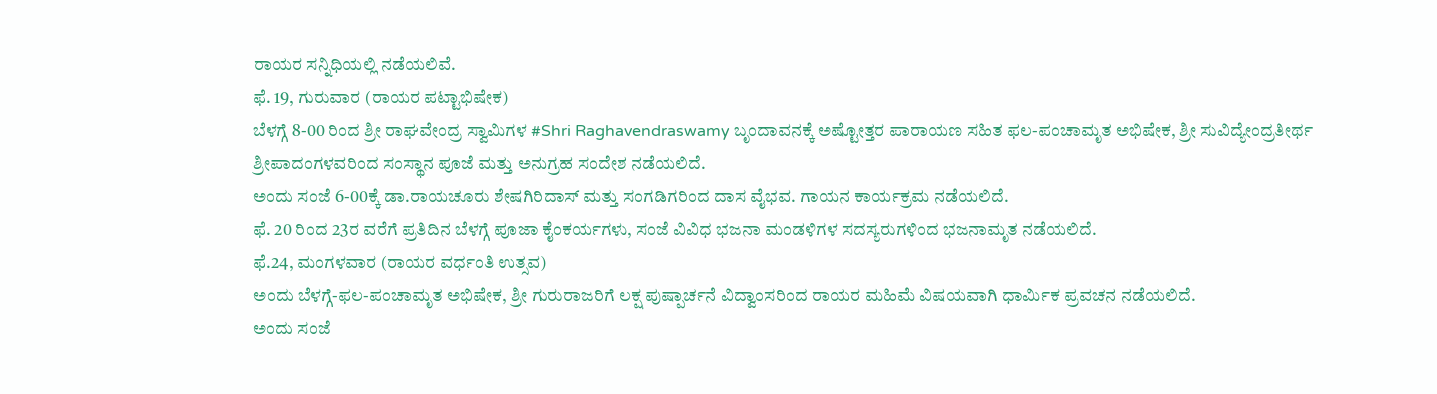ರಾಯರ ಸನ್ನಿಧಿಯಲ್ಲಿ ನಡೆಯಲಿವೆ.
ಫೆ. 19, ಗುರುವಾರ (ರಾಯರ ಪಟ್ಟಾಭಿಷೇಕ)
ಬೆಳಗ್ಗೆ 8-00 ರಿಂದ ಶ್ರೀ ರಾಘವೇಂದ್ರ ಸ್ವಾಮಿಗಳ #Shri Raghavendraswamy ಬೃಂದಾವನಕ್ಕೆ ಅಷ್ಟೋತ್ತರ ಪಾರಾಯಣ ಸಹಿತ ಫಲ-ಪಂಚಾಮೃತ ಅಭಿಷೇಕ, ಶ್ರೀ ಸುವಿದ್ಯೇಂದ್ರತೀರ್ಥ ಶ್ರೀಪಾದಂಗಳವರಿಂದ ಸಂಸ್ಥಾನ ಪೂಜೆ ಮತ್ತು ಅನುಗ್ರಹ ಸಂದೇಶ ನಡೆಯಲಿದೆ.
ಅಂದು ಸಂಜೆ 6-00ಕ್ಕೆ ಡಾ.ರಾಯಚೂರು ಶೇಷಗಿರಿದಾಸ್ ಮತ್ತು ಸಂಗಡಿಗರಿಂದ ದಾಸ ವೈಭವ. ಗಾಯನ ಕಾರ್ಯಕ್ರಮ ನಡೆಯಲಿದೆ.
ಫೆ. 20 ರಿಂದ 23ರ ವರೆಗೆ ಪ್ರತಿದಿನ ಬೆಳಗ್ಗೆ ಪೂಜಾ ಕೈಂಕರ್ಯಗಳು, ಸಂಜೆ ವಿವಿಧ ಭಜನಾ ಮಂಡಳಿಗಳ ಸದಸ್ಯರುಗಳಿಂದ ಭಜನಾಮೃತ ನಡೆಯಲಿದೆ.
ಫೆ.24, ಮಂಗಳವಾರ (ರಾಯರ ವರ್ಧಂತಿ ಉತ್ಸವ)
ಅಂದು ಬೆಳಗ್ಗೆ-ಫಲ-ಪಂಚಾಮೃತ ಅಭಿಷೇಕ, ಶ್ರೀ ಗುರುರಾಜರಿಗೆ ಲಕ್ಷ ಪುಷ್ಪಾರ್ಚನೆ ವಿದ್ವಾಂಸರಿಂದ ರಾಯರ ಮಹಿಮೆ ವಿಷಯವಾಗಿ ಧಾರ್ಮಿಕ ಪ್ರವಚನ ನಡೆಯಲಿದೆ.
ಅಂದು ಸಂಜೆ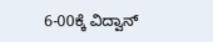6-00ಕ್ಕೆ ವಿದ್ವಾನ್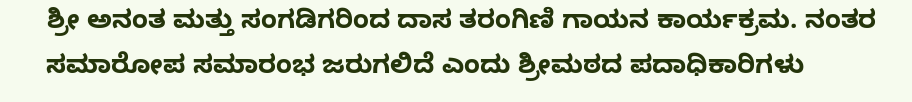ಶ್ರೀ ಅನಂತ ಮತ್ತು ಸಂಗಡಿಗರಿಂದ ದಾಸ ತರಂಗಿಣಿ ಗಾಯನ ಕಾರ್ಯಕ್ರಮ. ನಂತರ ಸಮಾರೋಪ ಸಮಾರಂಭ ಜರುಗಲಿದೆ ಎಂದು ಶ್ರೀಮಠದ ಪದಾಧಿಕಾರಿಗಳು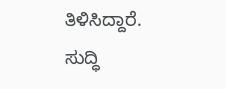ತಿಳಿಸಿದ್ದಾರೆ.
ಸುದ್ಧಿ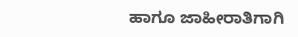ಹಾಗೂ ಜಾಹೀರಾತಿಗಾಗಿ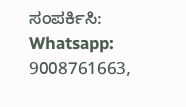ಸಂಪರ್ಕಿಸಿ: Whatsapp: 9008761663,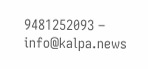9481252093 – info@kalpa.news